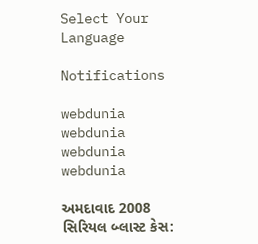Select Your Language

Notifications

webdunia
webdunia
webdunia
webdunia

અમદાવાદ 2008 સિરિયલ બ્લાસ્ટ કેસ: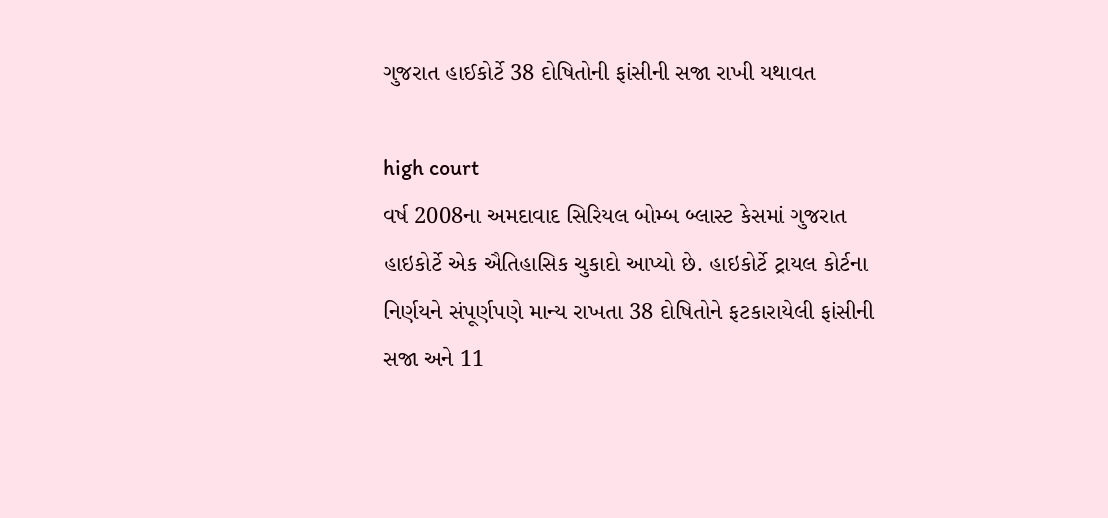ગુજરાત હાઈકોર્ટે 38 દોષિતોની ફાંસીની સજા રાખી યથાવત

high court
વર્ષ 2008ના અમદાવાદ સિરિયલ બોમ્બ બ્લાસ્ટ કેસમાં ગુજરાત હાઇકોર્ટે એક ઐતિહાસિક ચુકાદો આપ્યો છે. હાઇકોર્ટે ટ્રાયલ કોર્ટના નિર્ણયને સંપૂર્ણપણે માન્ય રાખતા 38 દોષિતોને ફટકારાયેલી ફાંસીની સજા અને 11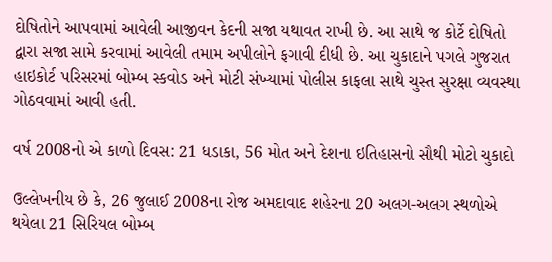દોષિતોને આપવામાં આવેલી આજીવન કેદની સજા યથાવત રાખી છે. આ સાથે જ કોર્ટે દોષિતો દ્વારા સજા સામે કરવામાં આવેલી તમામ અપીલોને ફગાવી દીધી છે. આ ચુકાદાને પગલે ગુજરાત હાઇકોર્ટ પરિસરમાં બોમ્બ સ્કવોડ અને મોટી સંખ્યામાં પોલીસ કાફલા સાથે ચુસ્ત સુરક્ષા વ્યવસ્થા ગોઠવવામાં આવી હતી.

વર્ષ 2008નો એ કાળો દિવસ: 21 ધડાકા, 56 મોત અને દેશના ઇતિહાસનો સૌથી મોટો ચુકાદો

ઉલ્લેખનીય છે કે, 26 જુલાઈ 2008ના રોજ અમદાવાદ શહેરના 20 અલગ-અલગ સ્થળોએ થયેલા 21 સિરિયલ બોમ્બ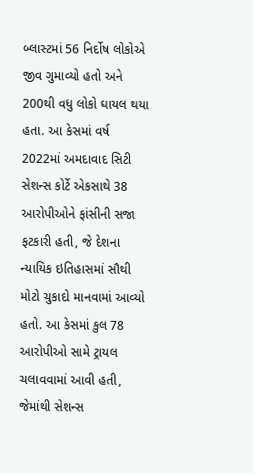બ્લાસ્ટમાં 56 નિર્દોષ લોકોએ જીવ ગુમાવ્યો હતો અને 200થી વધુ લોકો ઘાયલ થયા હતા. આ કેસમાં વર્ષ 2022માં અમદાવાદ સિટી સેશન્સ કોર્ટે એકસાથે 38 આરોપીઓને ફાંસીની સજા ફટકારી હતી, જે દેશના ન્યાયિક ઇતિહાસમાં સૌથી મોટો ચુકાદો માનવામાં આવ્યો હતો. આ કેસમાં કુલ 78 આરોપીઓ સામે ટ્રાયલ ચલાવવામાં આવી હતી, જેમાંથી સેશન્સ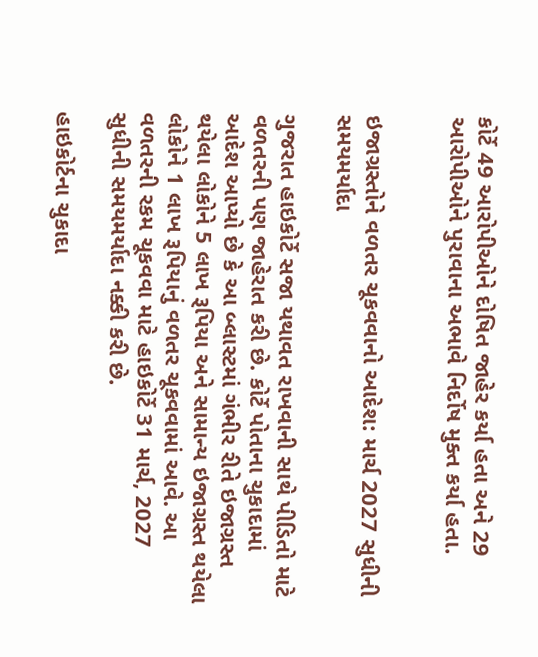કોર્ટે 49 આરોપીઓને દોષિત જાહેર કર્યા હતા અને 29 આરોપીઓને પુરાવાના અભાવે નિર્દોષ મુક્ત કર્યા હતા.


ઇજાગ્રસ્તોને વળતર ચૂકવવાનો આદેશ: માર્ચ 2027 સુધીની સમયમર્યાદા

ગુજરાત હાઇકોર્ટે સજા યથાવત રાખવાની સાથે પીડિતો માટે વળતરની પણ જાહેરાત કરી છે. કોર્ટે પોતાના ચુકાદામાં આદેશ આપ્યો છે કે આ બ્લાસ્ટમાં ગંભીર રીતે ઇજાગ્રસ્ત થયેલા લોકોને 5 લાખ રૂપિયા અને સામાન્ય ઇજાગ્રસ્ત થયેલા લોકોને 1 લાખ રૂપિયાનું વળતર ચૂકવવામાં આવે. આ વળતરની રકમ ચૂકવવા માટે હાઇકોર્ટે 31 માર્ચ, 2027 સુધીની સમયમર્યાદા નક્કી કરી છે.

હાઇકોર્ટના ચુકાદા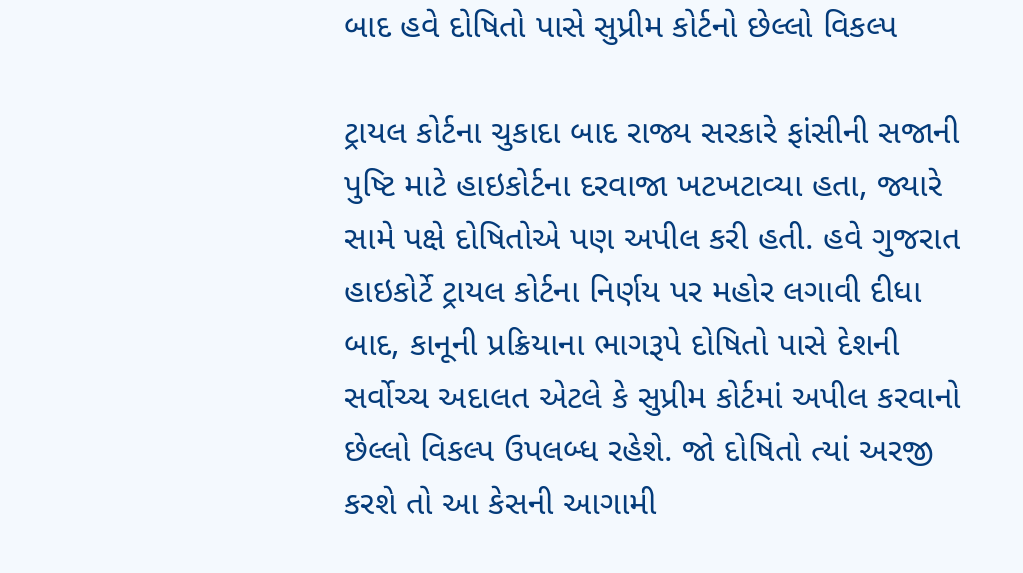બાદ હવે દોષિતો પાસે સુપ્રીમ કોર્ટનો છેલ્લો વિકલ્પ

ટ્રાયલ કોર્ટના ચુકાદા બાદ રાજ્ય સરકારે ફાંસીની સજાની પુષ્ટિ માટે હાઇકોર્ટના દરવાજા ખટખટાવ્યા હતા, જ્યારે સામે પક્ષે દોષિતોએ પણ અપીલ કરી હતી. હવે ગુજરાત હાઇકોર્ટે ટ્રાયલ કોર્ટના નિર્ણય પર મહોર લગાવી દીધા બાદ, કાનૂની પ્રક્રિયાના ભાગરૂપે દોષિતો પાસે દેશની સર્વોચ્ચ અદાલત એટલે કે સુપ્રીમ કોર્ટમાં અપીલ કરવાનો છેલ્લો વિકલ્પ ઉપલબ્ધ રહેશે. જો દોષિતો ત્યાં અરજી કરશે તો આ કેસની આગામી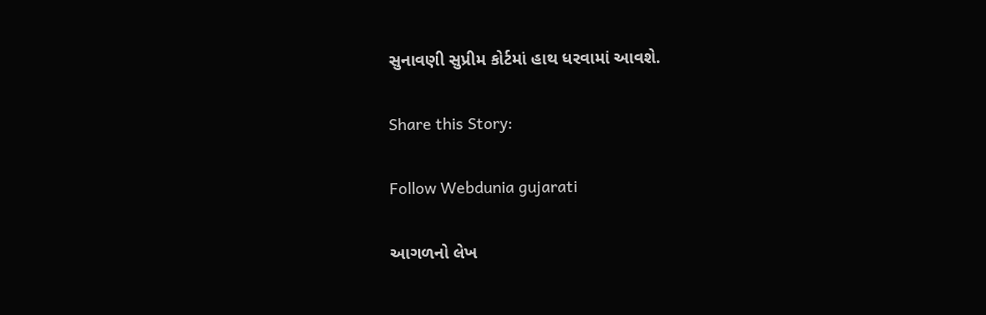સુનાવણી સુપ્રીમ કોર્ટમાં હાથ ધરવામાં આવશે.

Share this Story:

Follow Webdunia gujarati

આગળનો લેખ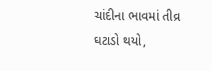ચાંદીના ભાવમાં તીવ્ર ઘટાડો થયો,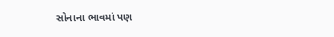સોનાના ભાવમાં પણ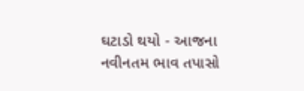ઘટાડો થયો - આજના નવીનતમ ભાવ તપાસો